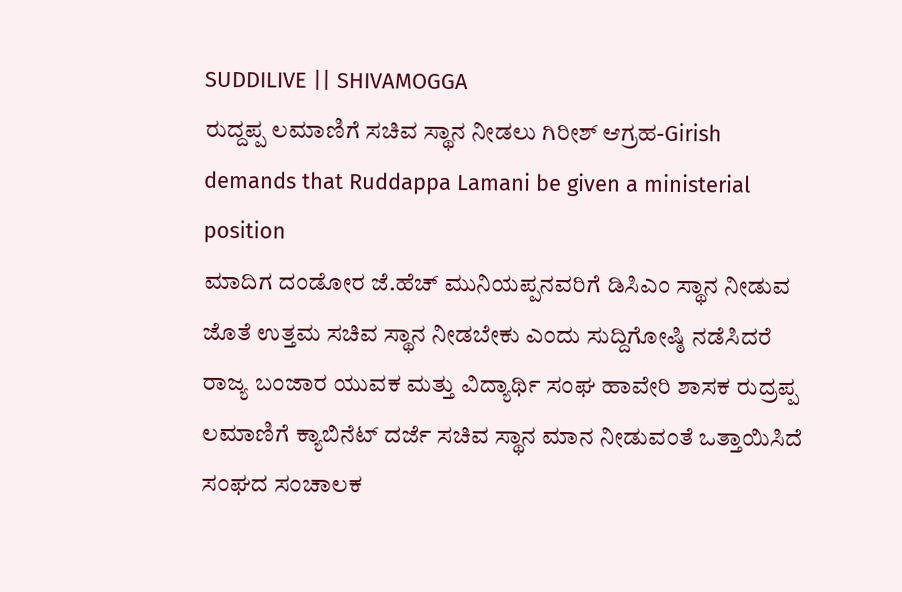SUDDILIVE || SHIVAMOGGA
ರುದ್ದಪ್ಪ ಲಮಾಣಿಗೆ ಸಚಿವ ಸ್ಥಾನ ನೀಡಲು ಗಿರೀಶ್ ಆಗ್ರಹ-Girish demands that Ruddappa Lamani be given a ministerial position
ಮಾದಿಗ ದಂಡೋರ ಜೆ.ಹೆಚ್ ಮುನಿಯಪ್ಪನವರಿಗೆ ಡಿಸಿಎಂ ಸ್ಥಾನ ನೀಡುವ ಜೊತೆ ಉತ್ತಮ ಸಚಿವ ಸ್ಥಾನ ನೀಡಬೇಕು ಎಂದು ಸುದ್ದಿಗೋಷ್ಠಿ ನಡೆಸಿದರೆ ರಾಜ್ಯ ಬಂಜಾರ ಯುವಕ ಮತ್ತು ವಿದ್ಯಾರ್ಥಿ ಸಂಘ ಹಾವೇರಿ ಶಾಸಕ ರುದ್ರಪ್ಪ ಲಮಾಣಿಗೆ ಕ್ಯಾಬಿನೆಟ್ ದರ್ಜೆ ಸಚಿವ ಸ್ಥಾನ ಮಾನ ನೀಡುವಂತೆ ಒತ್ತಾಯಿಸಿದೆ
ಸಂಘದ ಸಂಚಾಲಕ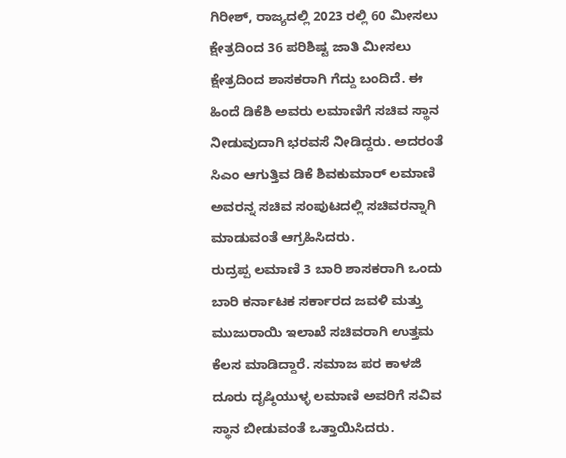ಗಿರೀಶ್, ರಾಜ್ಯದಲ್ಲಿ 2023 ರಲ್ಲಿ 60 ಮೀಸಲು ಕ್ಷೇತ್ರದಿಂದ 36 ಪರಿಶಿಷ್ಟ ಜಾತಿ ಮೀಸಲು ಕ್ಷೇತ್ರದಿಂದ ಶಾಸಕರಾಗಿ ಗೆದ್ದು ಬಂದಿದೆ. ಈ ಹಿಂದೆ ಡಿಕೆಶಿ ಅವರು ಲಮಾಣಿಗೆ ಸಚಿವ ಸ್ಥಾನ ನೀಡುವುದಾಗಿ ಭರವಸೆ ನೀಡಿದ್ದರು. ಅದರಂತೆ ಸಿಎಂ ಆಗುತ್ತಿವ ಡಿಕೆ ಶಿವಕುಮಾರ್ ಲಮಾಣಿ ಅವರನ್ನ ಸಚಿವ ಸಂಪುಟದಲ್ಲಿ ಸಚಿವರನ್ನಾಗಿ ಮಾಡುವಂತೆ ಆಗ್ರಹಿಸಿದರು.
ರುದ್ರಪ್ಪ ಲಮಾಣಿ 3 ಬಾರಿ ಶಾಸಕರಾಗಿ ಒಂದು ಬಾರಿ ಕರ್ನಾಟಕ ಸರ್ಕಾರದ ಜವಳಿ ಮತ್ತು ಮುಜುರಾಯಿ ಇಲಾಖೆ ಸಚಿವರಾಗಿ ಉತ್ತಮ ಕೆಲಸ ಮಾಡಿದ್ದಾರೆ. ಸಮಾಜ ಪರ ಕಾಳಜಿ ದೂರು ದೃಷ್ಠಿಯುಳ್ಳ ಲಮಾಣಿ ಅವರಿಗೆ ಸವಿವ ಸ್ಥಾನ ಬೀಡುವಂತೆ ಒತ್ತಾಯಿಸಿದರು.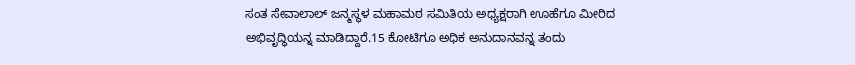ಸಂತ ಸೇವಾಲಾಲ್ ಜನ್ಮಸ್ಥಳ ಮಹಾಮಠ ಸಮಿತಿಯ ಅಧ್ಯಕ್ಷರಾಗಿ ಊಹೆಗೂ ಮೀರಿದ ಅಭಿವೃದ್ಧಿಯನ್ನ ಮಾಡಿದ್ದಾರೆ.15 ಕೋಟಿಗೂ ಅಧಿಕ ಅನುದಾನವನ್ನ ತಂದು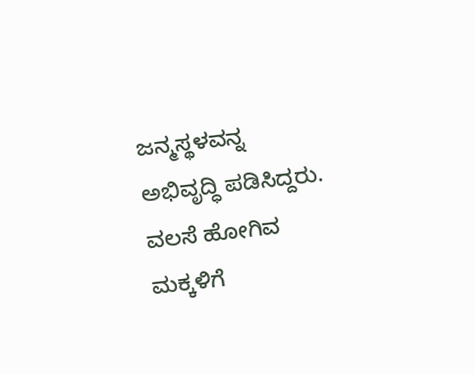ಜನ್ಮಸ್ಥಳವನ್ನ ಅಭಿವೃದ್ಧಿ ಪಡಿಸಿದ್ದರು. ವಲಸೆ ಹೋಗಿವ ಮಕ್ಕಳಿಗೆ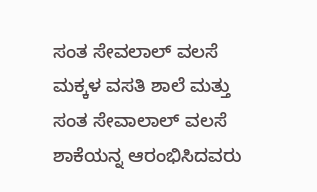ಸಂತ ಸೇವಲಾಲ್ ವಲಸೆ ಮಕ್ಕಳ ವಸತಿ ಶಾಲೆ ಮತ್ತು ಸಂತ ಸೇವಾಲಾಲ್ ವಲಸೆ ಶಾಕೆಯನ್ನ ಆರಂಭಿಸಿದವರು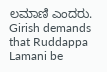ಲಮಾಣಿ ಎಂದರು.
Girish demands that Ruddappa Lamani be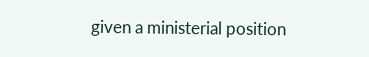given a ministerial position